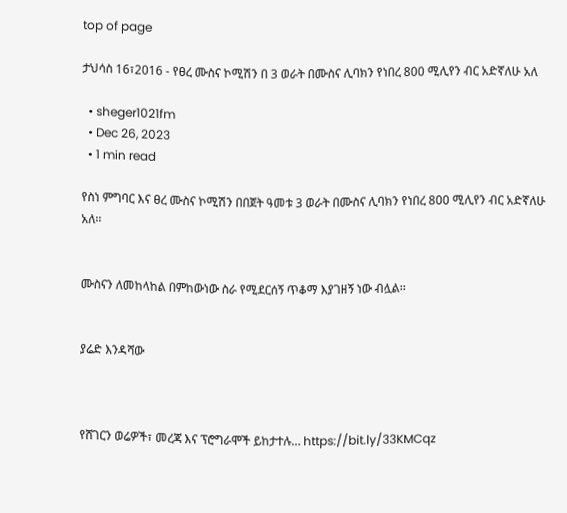top of page

ታህሳስ 16፣2016 - የፀረ ሙስና ኮሚሽን በ 3 ወራት በሙስና ሊባክን የነበረ 800 ሚሊየን ብር አድኛለሁ አለ

  • sheger1021fm
  • Dec 26, 2023
  • 1 min read

የስነ ምግባር እና ፀረ ሙስና ኮሚሽን በበጀት ዓመቱ 3 ወራት በሙስና ሊባክን የነበረ 800 ሚሊየን ብር አድኛለሁ አለ፡፡


ሙስናን ለመከላከል በምከውነው ስራ የሚደርሰኝ ጥቆማ እያገዘኝ ነው ብሏል፡፡


ያሬድ እንዳሻው



የሸገርን ወሬዎች፣ መረጃ እና ፕሮግራሞች ይከታተሉ… https://bit.ly/33KMCqz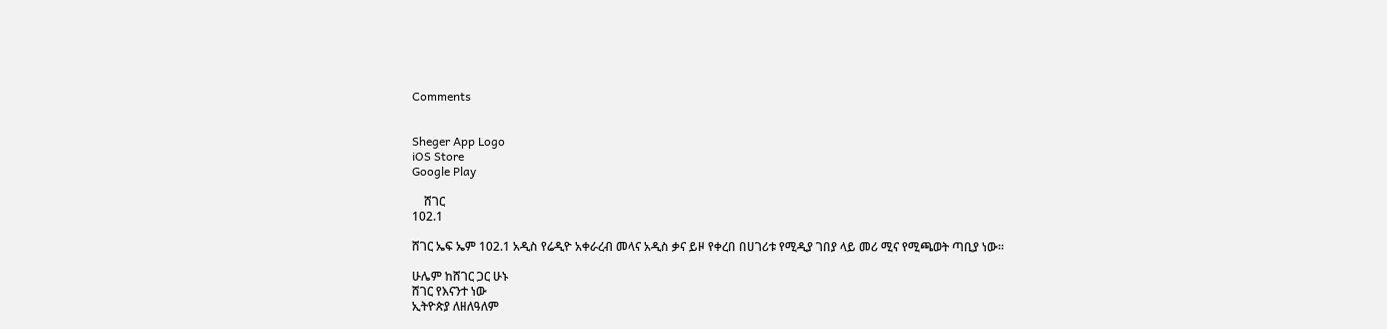Comments


Sheger App Logo
iOS Store
Google Play

    ሸገር
102.1

ሸገር ኤፍ ኤም 102.1 አዲስ የሬዲዮ አቀራረብ መላና አዲስ ቃና ይዞ የቀረበ በሀገሪቱ የሚዲያ ገበያ ላይ መሪ ሚና የሚጫወት ጣቢያ ነው፡፡

ሁሌም ከሸገር ጋር ሁኑ
ሸገር የእናንተ ነው
ኢትዮጵያ ለዘለዓለም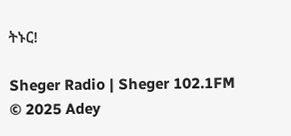ትኑር!

Sheger Radio | Sheger 102.1FM  © 2025 Adey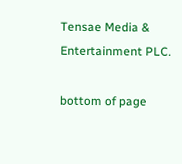Tensae Media & Entertainment PLC.

bottom of page